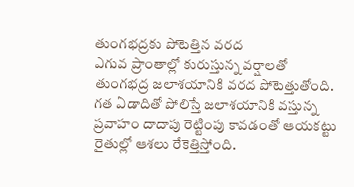తుంగభద్రకు పోటెత్తిన వరద
ఎగువ ప్రాంతాల్లో కురుస్తున్న వర్షాలతో తుంగభద్ర జలాశయానికి వరద పోటెత్తుతోంది. గత ఏడాదితో పోలిస్తే జలాశయానికి వస్తున్న ప్రవాహం దాదాపు రెట్టింపు కావడంతో ఆయకట్టు రైతుల్లో ఆశలు రేకెత్తిస్తోంది.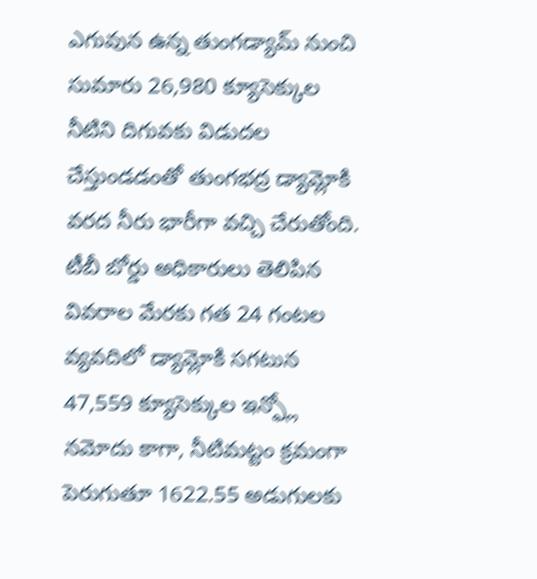ఎగువున ఉన్న తుంగడ్యామ్ నుంచి సుమారు 26,980 క్యూసెక్కుల నీటిని దిగువకు విడుదల చేస్తుండడంతో తుంగభద్ర డ్యామ్లోకి వరద నీరు భారీగా వచ్చి చేరుతోంది. టీబీ బోర్డు అధికారులు తెలిపిన వివరాల మేరకు గత 24 గంటల వ్యవదిలో డ్యామ్లోకి సగటున 47,559 క్యూసెక్కుల ఇన్ఫ్లో నమోదు కాగా, నీటిమట్టం క్రమంగా పెరుగుతూ 1622.55 అడుగులకు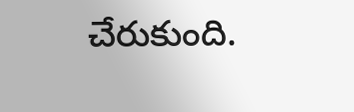చేరుకుంది.